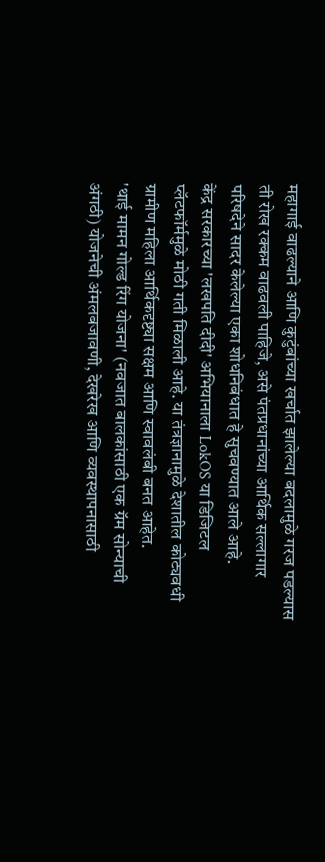महागाई वाढल्याने आणि कुटुंबांच्या खर्चात झालेल्या बदलामुळे गरज पडल्यास ती रोख रक्कम वाढवली पाहिजे, असे पंतप्रधानांच्या आर्थिक सल्लागार परिषदेने सादर केलेल्या एका शोधनिबंधात हे सुचवण्यात आले आहे.
केंद्र सरकारच्या 'लखपति दीदी' अभियानाला LokOS या डिजिटल प्लॅटफॉर्ममुळे मोठी गती मिळाली आहे. या तंत्रज्ञानामुळे देशातील कोट्यवधी ग्रामीण महिला आर्थिकदृष्ट्या सक्षम आणि स्वावलंबी बनत आहेत.
'थाई मामन गोल्ड रिंग योजना' (नवजात बालकांसाठी एक ग्रॅम सोन्याची अंगठी) योजनेची अंमलबजावणी, देखरेख आणि व्यवस्थापनासाठी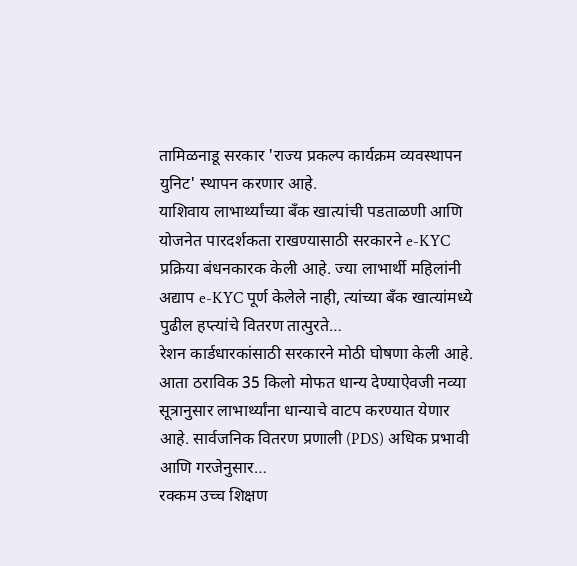तामिळनाडू सरकार 'राज्य प्रकल्प कार्यक्रम व्यवस्थापन युनिट' स्थापन करणार आहे.
याशिवाय लाभार्थ्यांच्या बँक खात्यांची पडताळणी आणि योजनेत पारदर्शकता राखण्यासाठी सरकारने e-KYC प्रक्रिया बंधनकारक केली आहे. ज्या लाभार्थी महिलांनी अद्याप e-KYC पूर्ण केलेले नाही, त्यांच्या बँक खात्यांमध्ये पुढील हप्त्यांचे वितरण तात्पुरते…
रेशन कार्डधारकांसाठी सरकारने मोठी घोषणा केली आहे. आता ठराविक 35 किलो मोफत धान्य देण्याऐवजी नव्या सूत्रानुसार लाभार्थ्यांना धान्याचे वाटप करण्यात येणार आहे. सार्वजनिक वितरण प्रणाली (PDS) अधिक प्रभावी आणि गरजेनुसार…
रक्कम उच्च शिक्षण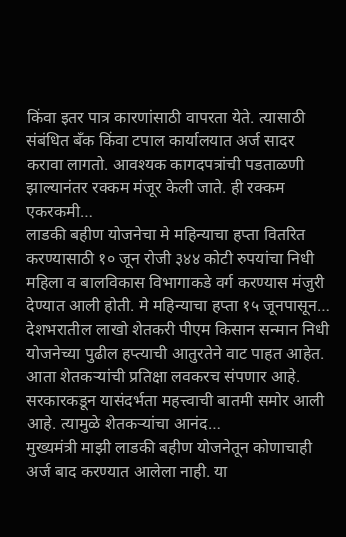किंवा इतर पात्र कारणांसाठी वापरता येते. त्यासाठी संबंधित बँक किंवा टपाल कार्यालयात अर्ज सादर करावा लागतो. आवश्यक कागदपत्रांची पडताळणी झाल्यानंतर रक्कम मंजूर केली जाते. ही रक्कम एकरकमी…
लाडकी बहीण योजनेचा मे महिन्याचा हप्ता वितरित करण्यासाठी १० जून रोजी ३४४ कोटी रुपयांचा निधी महिला व बालविकास विभागाकडे वर्ग करण्यास मंजुरी देण्यात आली होती. मे महिन्याचा हप्ता १५ जूनपासून…
देशभरातील लाखो शेतकरी पीएम किसान सन्मान निधी योजनेच्या पुढील हप्त्याची आतुरतेने वाट पाहत आहेत. आता शेतकऱ्यांची प्रतिक्षा लवकरच संपणार आहे. सरकारकडून यासंदर्भता महत्त्वाची बातमी समोर आली आहे. त्यामुळे शेतकऱ्यांचा आनंद…
मुख्यमंत्री माझी लाडकी बहीण योजनेतून कोणाचाही अर्ज बाद करण्यात आलेला नाही. या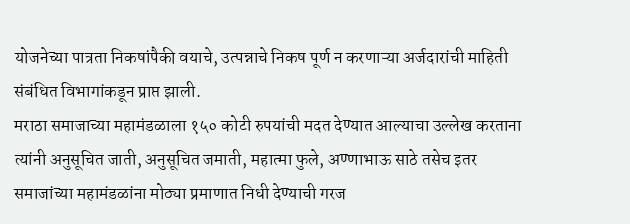योजनेच्या पात्रता निकषांपैकी वयाचे, उत्पन्नाचे निकष पूर्ण न करणाऱ्या अर्जदारांची माहिती संबंधित विभागांकडून प्राप्त झाली.
मराठा समाजाच्या महामंडळाला १५० कोटी रुपयांची मदत देण्यात आल्याचा उल्लेख करताना त्यांनी अनुसूचित जाती, अनुसूचित जमाती, महात्मा फुले, अण्णाभाऊ साठे तसेच इतर समाजांच्या महामंडळांना मोठ्या प्रमाणात निधी देण्याची गरज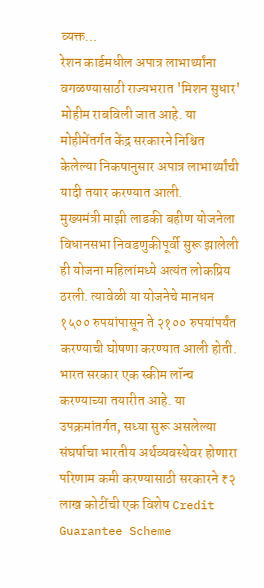व्यक्त…
रेशन कार्डमधील अपात्र लाभार्थ्यांना वगळण्यासाठी राज्यभरात 'मिशन सुधार' मोहीम राबविली जात आहे. या मोहीमेंतर्गत केंद्र सरकारने निश्चित केलेल्या निकषानुसार अपात्र लाभार्थ्यांची यादी तयार करण्यात आली.
मुख्यमंत्री माझी लाडकी बहीण योजनेला विधानसभा निवडणुकीपूर्वी सुरू झालेली ही योजना महिलांमध्ये अत्यंत लोकप्रिय ठरली. त्यावेळी या योजनेचे मानधन १५०० रुपयांपासून ते २१०० रुपयांपर्यंत करण्याची घोषणा करण्यात आली होती.
भारत सरकार एक स्कीम लॉन्च करण्याच्या तयारीत आहे. या उपक्रमांतर्गत, सध्या सुरू असलेल्या संघर्षाचा भारतीय अर्थव्यवस्थेवर होणारा परिणाम कमी करण्यासाठी सरकारने ₹२ लाख कोटींची एक विशेष Credit Guarantee Scheme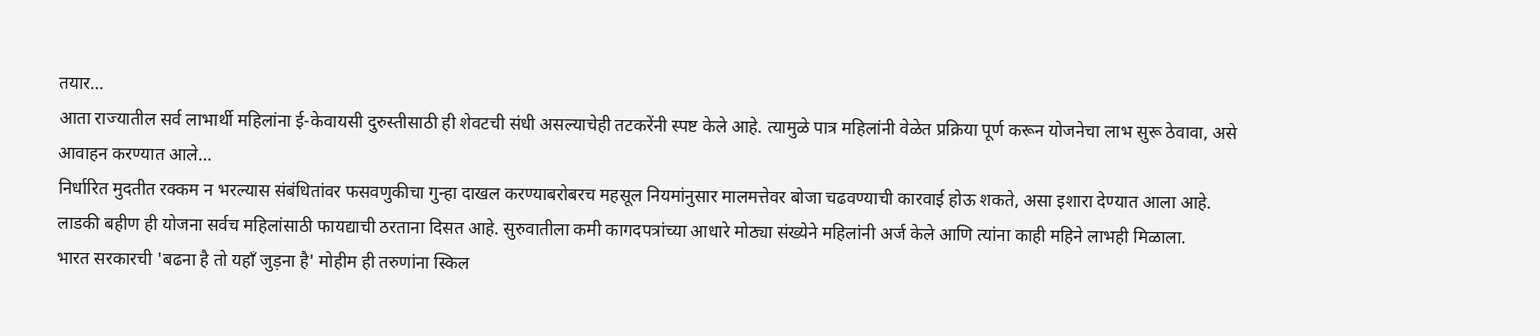तयार…
आता राज्यातील सर्व लाभार्थी महिलांना ई-केवायसी दुरुस्तीसाठी ही शेवटची संधी असल्याचेही तटकरेंनी स्पष्ट केले आहे. त्यामुळे पात्र महिलांनी वेळेत प्रक्रिया पूर्ण करून योजनेचा लाभ सुरू ठेवावा, असे आवाहन करण्यात आले…
निर्धारित मुदतीत रक्कम न भरल्यास संबंधितांवर फसवणुकीचा गुन्हा दाखल करण्याबरोबरच महसूल नियमांनुसार मालमत्तेवर बोजा चढवण्याची कारवाई होऊ शकते, असा इशारा देण्यात आला आहे.
लाडकी बहीण ही योजना सर्वच महिलांसाठी फायद्याची ठरताना दिसत आहे. सुरुवातीला कमी कागदपत्रांच्या आधारे मोठ्या संख्येने महिलांनी अर्ज केले आणि त्यांना काही महिने लाभही मिळाला.
भारत सरकारची 'बढना है तो यहाँ जुड़ना है' मोहीम ही तरुणांना स्किल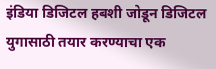इंडिया डिजिटल हबशी जोडून डिजिटल युगासाठी तयार करण्याचा एक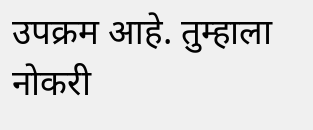उपक्रम आहे. तुम्हाला नोकरी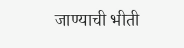जाण्याची भीती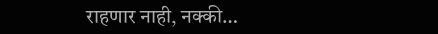राहणार नाही, नक्की…